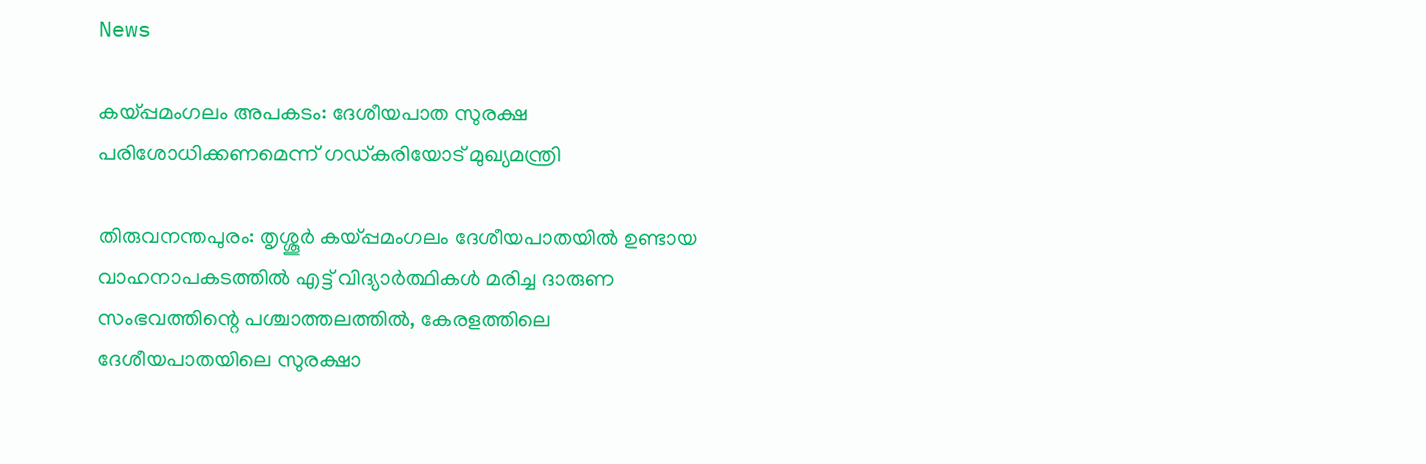News

കയ്പ്പമംഗലം അപകടം: ദേശീയപാത സുരക്ഷ പരിശോധിക്കണമെന്ന് ഗഡ്കരിയോട് മുഖ്യമന്ത്രി

തിരുവനന്തപുരം: തൃശ്ശൂർ കയ്പ്പമംഗലം ദേശീയപാതയിൽ ഉണ്ടായ വാഹനാപകടത്തിൽ എട്ട് വിദ്യാർത്ഥികൾ മരിച്ച ദാരുണ സംഭവത്തിന്റെ പശ്ചാത്തലത്തിൽ, കേരളത്തിലെ ദേശീയപാതയിലെ സുരക്ഷാ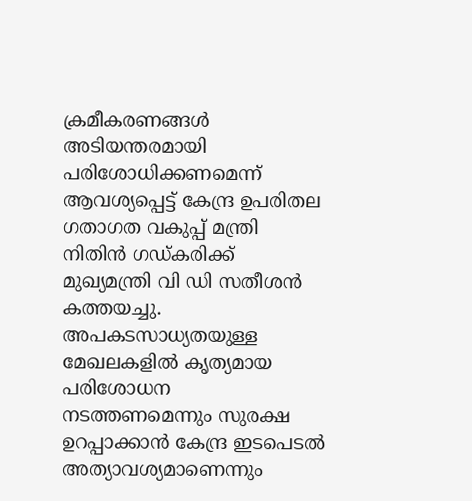ക്രമീകരണങ്ങൾ അടിയന്തരമായി പരിശോധിക്കണമെന്ന് ആവശ്യപ്പെട്ട് കേന്ദ്ര ഉപരിതല ഗതാഗത വകുപ്പ് മന്ത്രി നിതിൻ ഗഡ്കരിക്ക് മുഖ്യമന്ത്രി വി ഡി സതീശൻ കത്തയച്ചു. അപകടസാധ്യതയുള്ള മേഖലകളിൽ കൃത്യമായ പരിശോധന നടത്തണമെന്നും സുരക്ഷ ഉറപ്പാക്കാൻ കേന്ദ്ര ഇടപെടൽ അത്യാവശ്യമാണെന്നും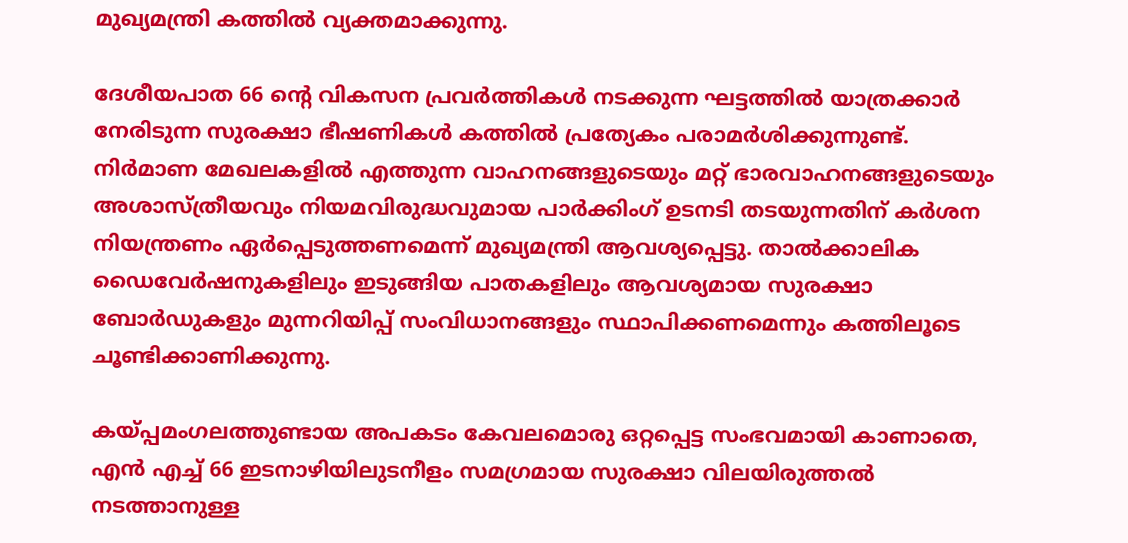മുഖ്യമന്ത്രി കത്തിൽ വ്യക്തമാക്കുന്നു.

ദേശീയപാത 66 ന്റെ വികസന പ്രവർത്തികൾ നടക്കുന്ന ഘട്ടത്തിൽ യാത്രക്കാർ നേരിടുന്ന സുരക്ഷാ ഭീഷണികൾ കത്തിൽ പ്രത്യേകം പരാമർശിക്കുന്നുണ്ട്. നിർമാണ മേഖലകളിൽ എത്തുന്ന വാഹനങ്ങളുടെയും മറ്റ് ഭാരവാഹനങ്ങളുടെയും അശാസ്ത്രീയവും നിയമവിരുദ്ധവുമായ പാർക്കിംഗ് ഉടനടി തടയുന്നതിന് കർശന നിയന്ത്രണം ഏർപ്പെടുത്തണമെന്ന് മുഖ്യമന്ത്രി ആവശ്യപ്പെട്ടു. താൽക്കാലിക ഡൈവേർഷനുകളിലും ഇടുങ്ങിയ പാതകളിലും ആവശ്യമായ സുരക്ഷാ ബോർഡുകളും മുന്നറിയിപ്പ് സംവിധാനങ്ങളും സ്ഥാപിക്കണമെന്നും കത്തിലൂടെ ചൂണ്ടിക്കാണിക്കുന്നു.

കയ്പ്പമംഗലത്തുണ്ടായ അപകടം കേവലമൊരു ഒറ്റപ്പെട്ട സംഭവമായി കാണാതെ, എൻ എച്ച് 66 ഇടനാഴിയിലുടനീളം സമഗ്രമായ സുരക്ഷാ വിലയിരുത്തൽ നടത്താനുള്ള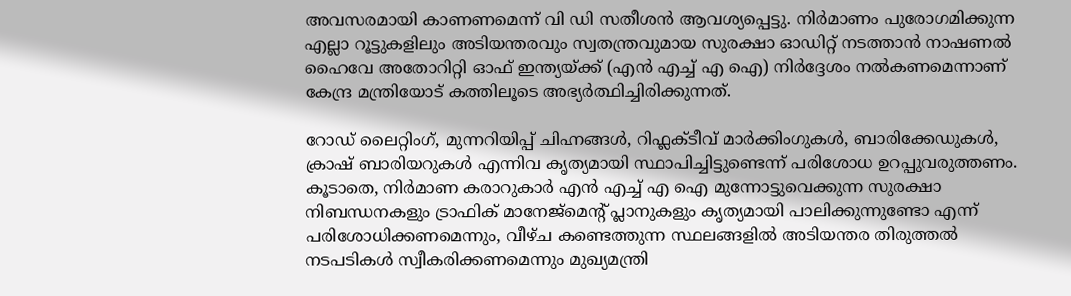അവസരമായി കാണണമെന്ന് വി ഡി സതീശൻ ആവശ്യപ്പെട്ടു. നിർമാണം പുരോഗമിക്കുന്ന എല്ലാ റൂട്ടുകളിലും അടിയന്തരവും സ്വതന്ത്രവുമായ സുരക്ഷാ ഓഡിറ്റ് നടത്താൻ നാഷണൽ ഹൈവേ അതോറിറ്റി ഓഫ് ഇന്ത്യയ്ക്ക് (എൻ എച്ച് എ ഐ) നിർദ്ദേശം നൽകണമെന്നാണ് കേന്ദ്ര മന്ത്രിയോട് കത്തിലൂടെ അഭ്യർത്ഥിച്ചിരിക്കുന്നത്.

റോഡ് ലൈറ്റിംഗ്, മുന്നറിയിപ്പ് ചിഹ്നങ്ങൾ, റിഫ്ലക്ടീവ് മാർക്കിംഗുകൾ, ബാരിക്കേഡുകൾ, ക്രാഷ് ബാരിയറുകൾ എന്നിവ കൃത്യമായി സ്ഥാപിച്ചിട്ടുണ്ടെന്ന് പരിശോധ ഉറപ്പുവരുത്തണം. കൂടാതെ, നിർമാണ കരാറുകാർ എൻ എച്ച് എ ഐ മുന്നോട്ടുവെക്കുന്ന സുരക്ഷാ നിബന്ധനകളും ട്രാഫിക് മാനേജ്‌മെന്റ് പ്ലാനുകളും കൃത്യമായി പാലിക്കുന്നുണ്ടോ എന്ന് പരിശോധിക്കണമെന്നും, വീഴ്ച കണ്ടെത്തുന്ന സ്ഥലങ്ങളിൽ അടിയന്തര തിരുത്തൽ നടപടികൾ സ്വീകരിക്കണമെന്നും മുഖ്യമന്ത്രി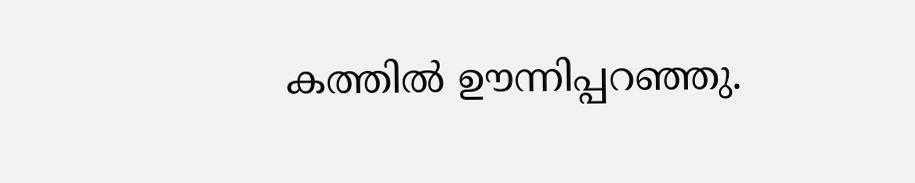കത്തിൽ ഊന്നിപ്പറഞ്ഞു.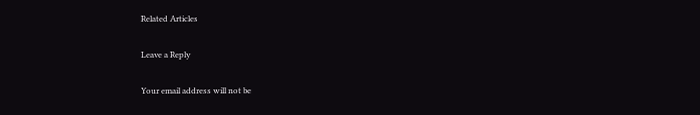Related Articles

Leave a Reply

Your email address will not be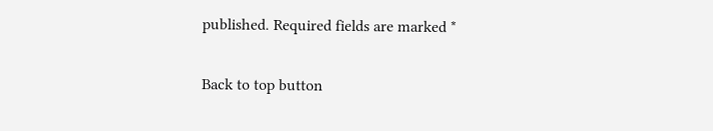published. Required fields are marked *

Back to top button